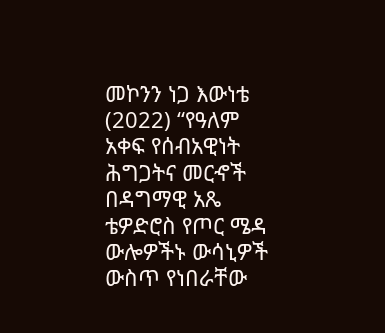መኮንን ነጋ እውነቴ (2022) “የዓለም አቀፍ የሰብአዊነት ሕግጋትና መርኆች በዳግማዊ አጼ ቴዎድሮስ የጦር ሜዳ ውሎዎችኑ ውሳኒዎች ውስጥ የነበራቸው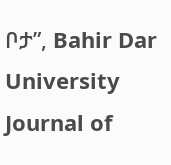ቦታ”, Bahir Dar University Journal of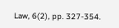Law, 6(2), pp. 327-354.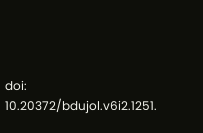doi: 10.20372/bdujol.v6i2.1251.